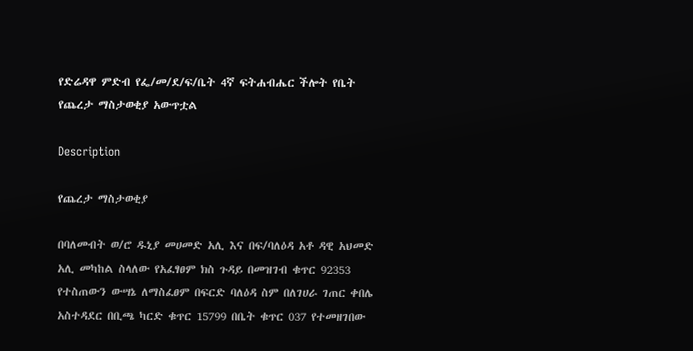የድሬዳዋ ምድብ የፌ/መ/ደ/ፍ/ቤት 4ኛ ፍትሐብሔር ችሎት የቤት የጨረታ ማስታወቂያ አውጥቷል

Description

የጨረታ ማስታወቂያ

በባለመብት ወ/ሮ ዱኒያ መሀመድ አሊ እና በፍ/ባለዕዳ አቶ ዳዊ አህመድ አሊ መካከል ስላለው የአፈፃፀም ክስ ጉዳይ በመዝገብ ቁጥር 92353 የተስጠውን ውሣኔ ለማስፈፀም በፍርድ ባለዕዳ ስም በለገሀራ ገጠር ቀበሌ አስተዳደር በቢጫ ካርድ ቁጥር 15799 በቤት ቁጥር 037 የተመዘገበው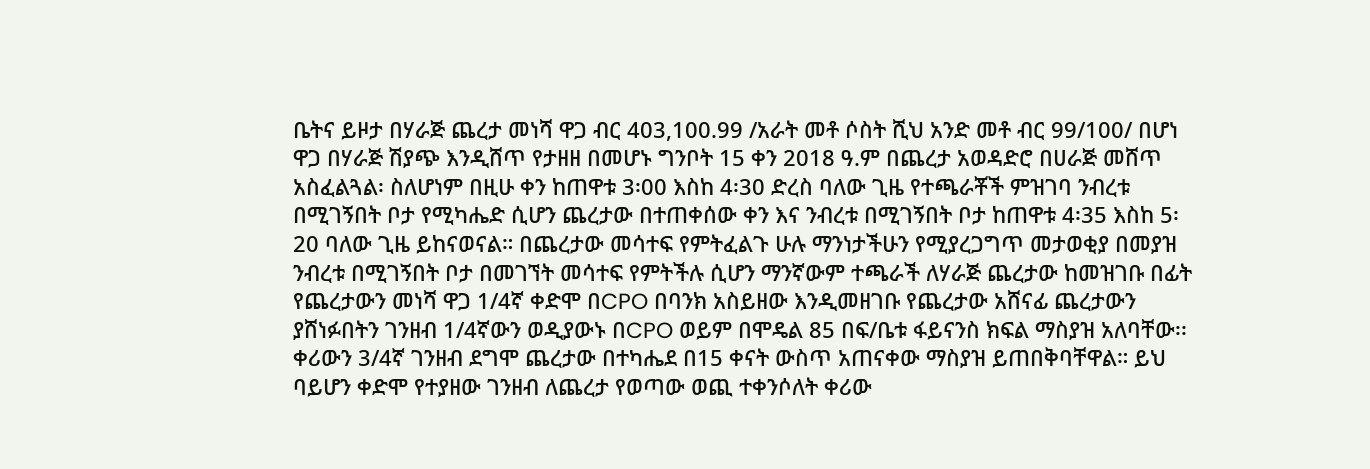ቤትና ይዞታ በሃራጅ ጨረታ መነሻ ዋጋ ብር 403,100.99 /አራት መቶ ሶስት ሺህ አንድ መቶ ብር 99/100/ በሆነ ዋጋ በሃራጅ ሽያጭ እንዲሸጥ የታዘዘ በመሆኑ ግንቦት 15 ቀን 2018 ዓ.ም በጨረታ አወዳድሮ በሀራጅ መሸጥ አስፈልጓል፡ ስለሆነም በዚሁ ቀን ከጠዋቱ 3፡00 እስከ 4፡30 ድረስ ባለው ጊዜ የተጫራቾች ምዝገባ ንብረቱ በሚገኝበት ቦታ የሚካሔድ ሲሆን ጨረታው በተጠቀሰው ቀን እና ንብረቱ በሚገኝበት ቦታ ከጠዋቱ 4፡35 እስከ 5፡20 ባለው ጊዜ ይከናወናል። በጨረታው መሳተፍ የምትፈልጉ ሁሉ ማንነታችሁን የሚያረጋግጥ መታወቂያ በመያዝ ንብረቱ በሚገኝበት ቦታ በመገኘት መሳተፍ የምትችሉ ሲሆን ማንኛውም ተጫራች ለሃራጅ ጨረታው ከመዝገቡ በፊት የጨረታውን መነሻ ዋጋ 1/4ኛ ቀድሞ በCPO በባንክ አስይዘው እንዲመዘገቡ የጨረታው አሸናፊ ጨረታውን ያሸነፉበትን ገንዘብ 1/4ኛውን ወዲያውኑ በCPO ወይም በሞዴል 85 በፍ/ቤቱ ፋይናንስ ክፍል ማስያዝ አለባቸው፡፡ ቀሪውን 3/4ኛ ገንዘብ ደግሞ ጨረታው በተካሔደ በ15 ቀናት ውስጥ አጠናቀው ማስያዝ ይጠበቅባቸዋል። ይህ ባይሆን ቀድሞ የተያዘው ገንዘብ ለጨረታ የወጣው ወጪ ተቀንሶለት ቀሪው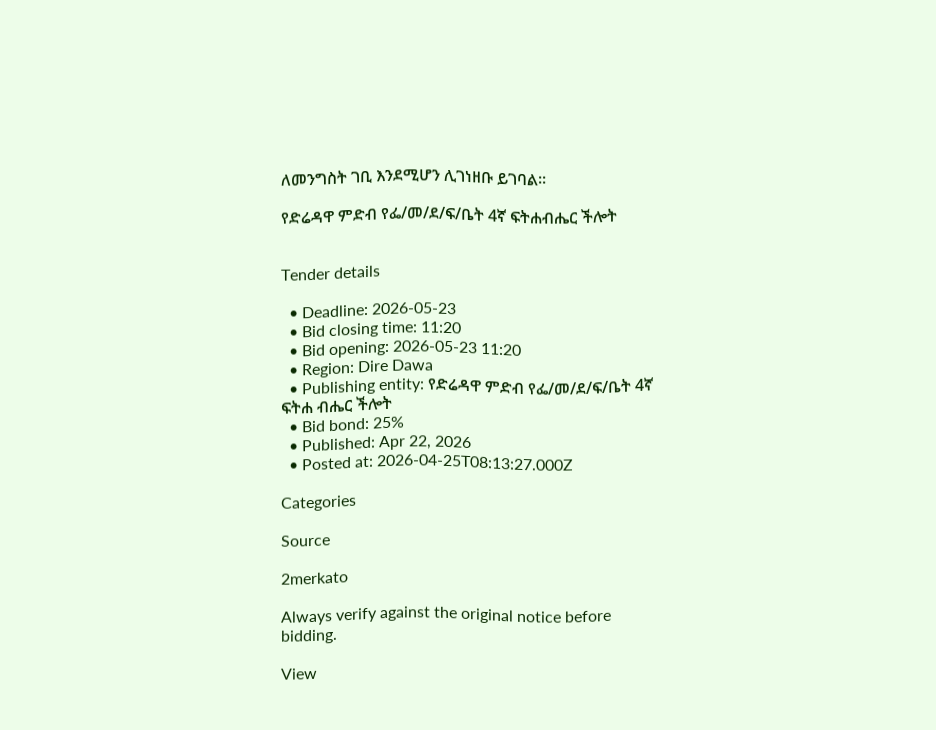ለመንግስት ገቢ እንደሚሆን ሊገነዘቡ ይገባል፡፡

የድሬዳዋ ምድብ የፌ/መ/ደ/ፍ/ቤት 4ኛ ፍትሐብሔር ችሎት


Tender details

  • Deadline: 2026-05-23
  • Bid closing time: 11:20
  • Bid opening: 2026-05-23 11:20
  • Region: Dire Dawa
  • Publishing entity: የድሬዳዋ ምድብ የፌ/መ/ደ/ፍ/ቤት 4ኛ ፍትሐ ብሔር ችሎት
  • Bid bond: 25%
  • Published: Apr 22, 2026
  • Posted at: 2026-04-25T08:13:27.000Z

Categories

Source

2merkato

Always verify against the original notice before bidding.

View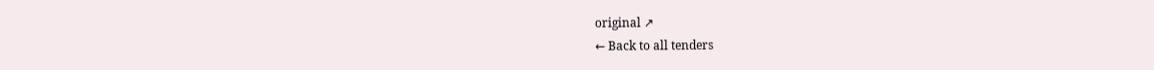original ↗
← Back to all tenders